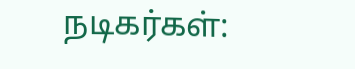நடிகர்கள்: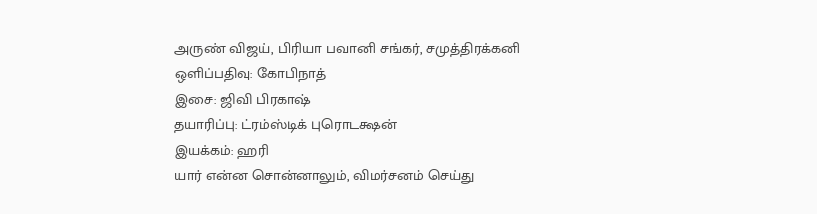அருண் விஜய், பிரியா பவானி சங்கர், சமுத்திரக்கனி
ஒளிப்பதிவு: கோபிநாத்
இசை: ஜிவி பிரகாஷ்
தயாரிப்பு: ட்ரம்ஸ்டிக் புரொடக்ஷன்
இயக்கம்: ஹரி
யார் என்ன சொன்னாலும், விமர்சனம் செய்து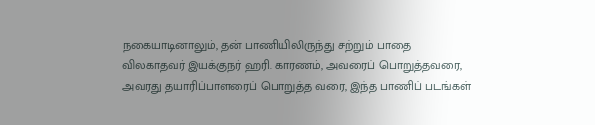நகையாடினாலும், தன் பாணியிலிருந்து சற்றும் பாதை விலகாதவர் இயக்குநர் ஹரி. காரணம், அவரைப் பொறுத்தவரை, அவரது தயாரிப்பாளரைப் பொறுத்த வரை, இந்த பாணிப் படங்கள்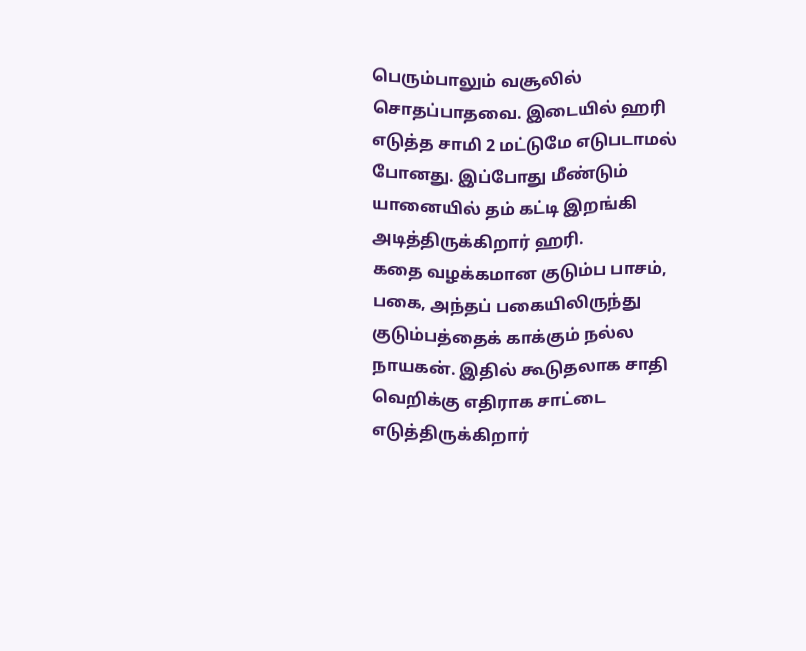பெரும்பாலும் வசூலில் சொதப்பாதவை. இடையில் ஹரி எடுத்த சாமி 2 மட்டுமே எடுபடாமல் போனது. இப்போது மீண்டும் யானையில் தம் கட்டி இறங்கி அடித்திருக்கிறார் ஹரி.
கதை வழக்கமான குடும்ப பாசம், பகை, அந்தப் பகையிலிருந்து குடும்பத்தைக் காக்கும் நல்ல நாயகன். இதில் கூடுதலாக சாதி வெறிக்கு எதிராக சாட்டை எடுத்திருக்கிறார்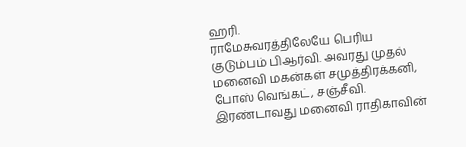ஹரி.
ராமேசுவரத்திலேயே பெரிய குடும்பம் பிஆர்வி. அவரது முதல் மனைவி மகன்கள் சமுத்திரக்கனி, போஸ் வெங்கட், சஞ்சீவி. இரண்டாவது மனைவி ராதிகாவின்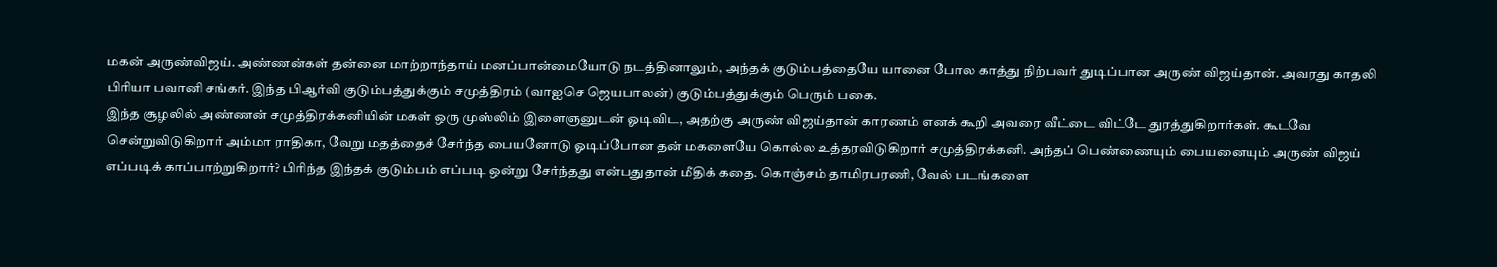மகன் அருண்விஜய். அண்ணன்கள் தன்னை மாற்றாந்தாய் மனப்பான்மையோடு நடத்தினாலும், அந்தக் குடும்பத்தையே யானை போல காத்து நிற்பவர் துடிப்பான அருண் விஜய்தான். அவரது காதலி பிரியா பவானி சங்கர். இந்த பிஆர்வி குடும்பத்துக்கும் சமுத்திரம் (வாஐசெ ஜெயபாலன்) குடும்பத்துக்கும் பெரும் பகை.
இந்த சூழலில் அண்ணன் சமுத்திரக்கனியின் மகள் ஒரு முஸ்லிம் இளைஞனுடன் ஓடிவிட, அதற்கு அருண் விஜய்தான் காரணம் எனக் கூறி அவரை வீட்டை விட்டே துரத்துகிறார்கள். கூடவே சென்றுவிடுகிறார் அம்மா ராதிகா, வேறு மதத்தைச் சேர்ந்த பையனோடு ஓடிப்போன தன் மகளையே கொல்ல உத்தரவிடுகிறார் சமுத்திரக்கனி. அந்தப் பெண்ணையும் பையனையும் அருண் விஜய் எப்படிக் காப்பாற்றுகிறார்? பிரிந்த இந்தக் குடும்பம் எப்படி ஒன்று சேர்ந்தது என்பதுதான் மீதிக் கதை. கொஞ்சம் தாமிரபரணி, வேல் படங்களை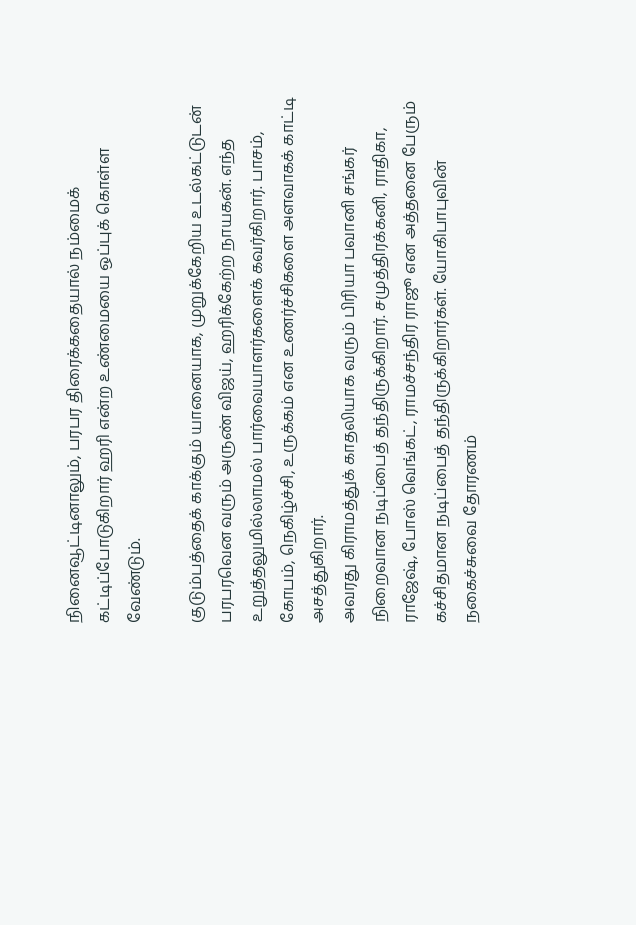நினைவூட்டினாலும், பரபர திரைக்கதையால் நம்மைக் கட்டிப்போடுகிறார் ஹரி என்ற உண்மையை ஒப்புக் கொள்ள வேண்டும்.

குடும்பத்தைக் காக்கும் யானையாக, முறுக்கேறிய உடல்கட்டுடன் பரபரவென வரும் அருண் விஜய், ஹரிக்கேற்ற நாயகன். எந்த உறுத்தலுமில்லாமல் பார்வையாளர்களைக் கவர்கிறார். பாசம், கோபம், நெகிழ்ச்சி, உருக்கம் என உணர்ச்சிகளை அளவாகக் காட்டி அசத்துகிறார்.
அவரது கிராமத்துக் காதலியாக வரும் பிரியா பவானி சங்கர் நிறைவான நடிப்பைத் தந்திருக்கிறார். சமுத்திரக்கனி, ராதிகா, ராஜேஷ், போஸ் வெங்கட், ராமச்சந்திர ராஜூ என அத்தனை பேரும் கச்சிதமான நடிப்பைத் தந்திருக்கிறார்கள். யோகிபாபுவின் நகைச்சுவை தோரணம்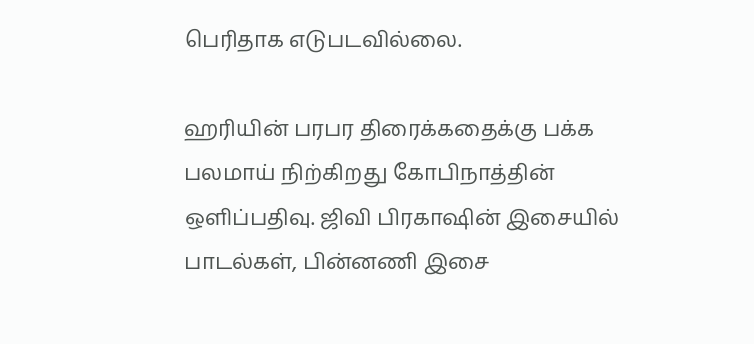பெரிதாக எடுபடவில்லை.

ஹரியின் பரபர திரைக்கதைக்கு பக்க பலமாய் நிற்கிறது கோபிநாத்தின் ஒளிப்பதிவு. ஜிவி பிரகாஷின் இசையில் பாடல்கள், பின்னணி இசை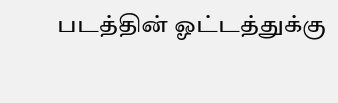படத்தின் ஓட்டத்துக்கு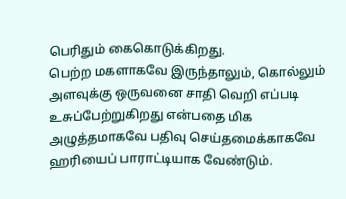பெரிதும் கைகொடுக்கிறது.
பெற்ற மகளாகவே இருந்தாலும், கொல்லும் அளவுக்கு ஒருவனை சாதி வெறி எப்படி உசுப்பேற்றுகிறது என்பதை மிக அழுத்தமாகவே பதிவு செய்தமைக்காகவே ஹரியைப் பாராட்டியாக வேண்டும்.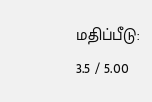மதிப்பீடு: 3.5 / 5.00